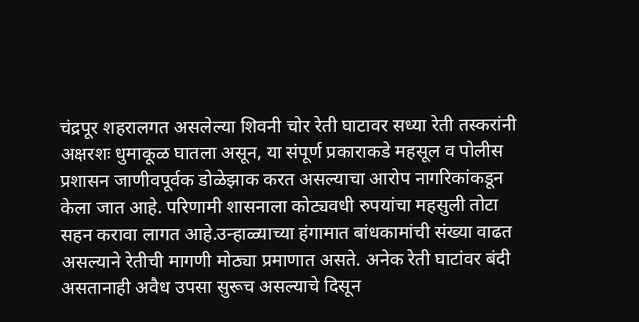चंद्रपूर शहरालगत असलेल्या शिवनी चोर रेती घाटावर सध्या रेती तस्करांनी अक्षरशः धुमाकूळ घातला असून, या संपूर्ण प्रकाराकडे महसूल व पोलीस प्रशासन जाणीवपूर्वक डोळेझाक करत असल्याचा आरोप नागरिकांकडून केला जात आहे. परिणामी शासनाला कोट्यवधी रुपयांचा महसुली तोटा सहन करावा लागत आहे.उन्हाळ्याच्या हंगामात बांधकामांची संख्या वाढत असल्याने रेतीची मागणी मोठ्या प्रमाणात असते. अनेक रेती घाटांवर बंदी असतानाही अवैध उपसा सुरूच असल्याचे दिसून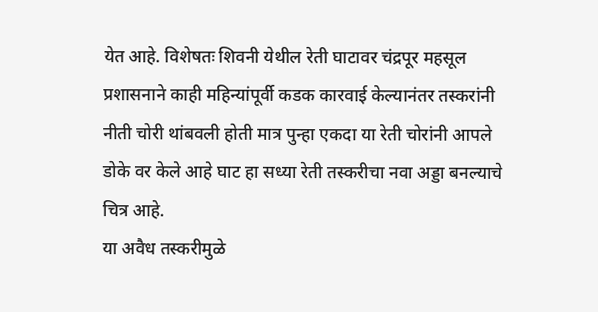येत आहे. विशेषतः शिवनी येथील रेती घाटावर चंद्रपूर महसूल प्रशासनाने काही महिन्यांपूर्वी कडक कारवाई केल्यानंतर तस्करांनी नीती चोरी थांबवली होती मात्र पुन्हा एकदा या रेती चोरांनी आपले डोके वर केले आहे घाट हा सध्या रेती तस्करीचा नवा अड्डा बनल्याचे चित्र आहे.
या अवैध तस्करीमुळे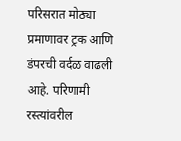परिसरात मोठ्या प्रमाणावर ट्रक आणि डंपरची वर्दळ वाढली आहे. परिणामी रस्त्यांवरील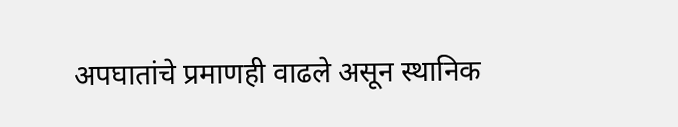अपघातांचे प्रमाणही वाढले असून स्थानिक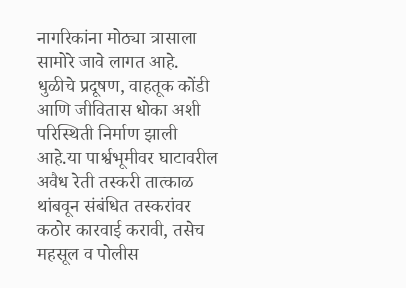नागरिकांना मोठ्या त्रासाला सामोरे जावे लागत आहे. धुळीचे प्रदूषण, वाहतूक कोंडी आणि जीवितास धोका अशी परिस्थिती निर्माण झाली आहे.या पार्श्वभूमीवर घाटावरील अवैध रेती तस्करी तात्काळ थांबवून संबंधित तस्करांवर कठोर कारवाई करावी, तसेच महसूल व पोलीस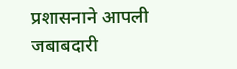प्रशासनाने आपली जबाबदारी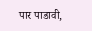पार पाडावी,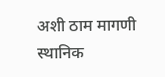अशी ठाम मागणी स्थानिक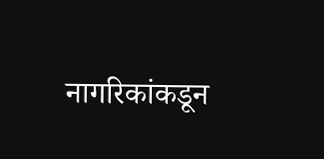नागरिकांकडून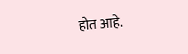होत आहे.